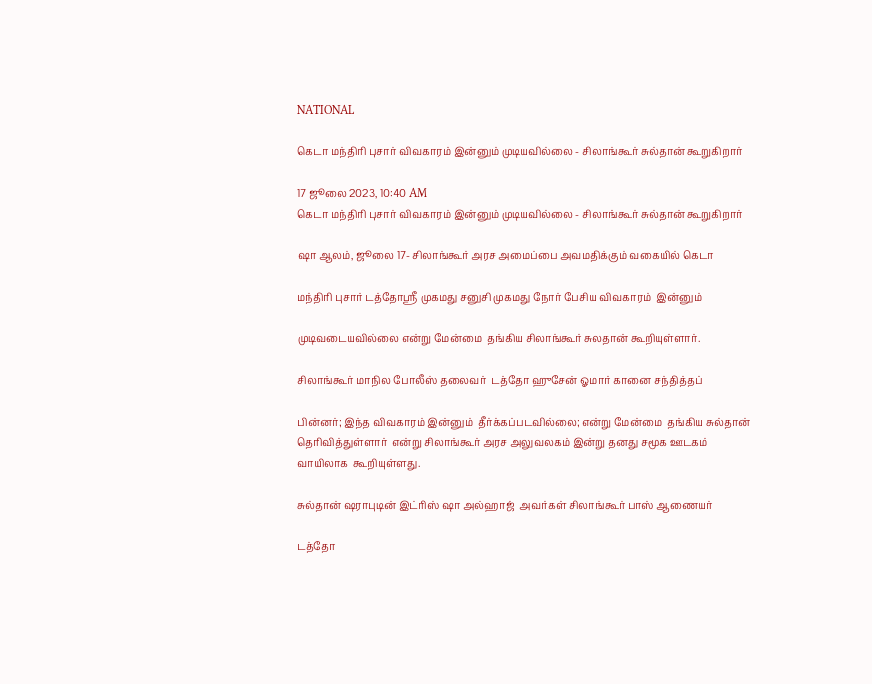NATIONAL

கெடா மந்திரி புசார் விவகாரம் இன்னும் முடியவில்லை - சிலாங்கூர் சுல்தான் கூறுகிறார்

17 ஜூலை 2023, 10:40 AM
கெடா மந்திரி புசார் விவகாரம் இன்னும் முடியவில்லை - சிலாங்கூர் சுல்தான் கூறுகிறார்

ஷா ஆலம், ஜூலை 17- சிலாங்கூர் அரச அமைப்பை அவமதிக்கும் வகையில் கெடா

மந்திரி புசார் டத்தோஸ்ரீ முகமது சனுசி முகமது நோர் பேசிய விவகாரம்  இன்னும்

முடிவடையவில்லை என்று மேன்மை  தங்கிய சிலாங்கூர் சுலதான் கூறியுள்ளார்.

சிலாங்கூர் மாநில போலீஸ் தலைவர்  டத்தோ ஹுசேன் ஓமார் கானை சந்தித்தப்

பின்னர்; இந்த விவகாரம் இன்னும்  தீர்க்கப்படவில்லை; என்று மேன்மை  தங்கிய சுல்தான் தெரிவித்துள்ளார்  என்று சிலாங்கூர் அரச அலுவலகம் இன்று தனது சமூக ஊடகம் வாயிலாக  கூறியுள்ளது.

சுல்தான் ஷராபுடின் இட்ரிஸ் ஷா அல்ஹாஜ்  அவர்கள் சிலாங்கூர் பாஸ் ஆணையர்

டத்தோ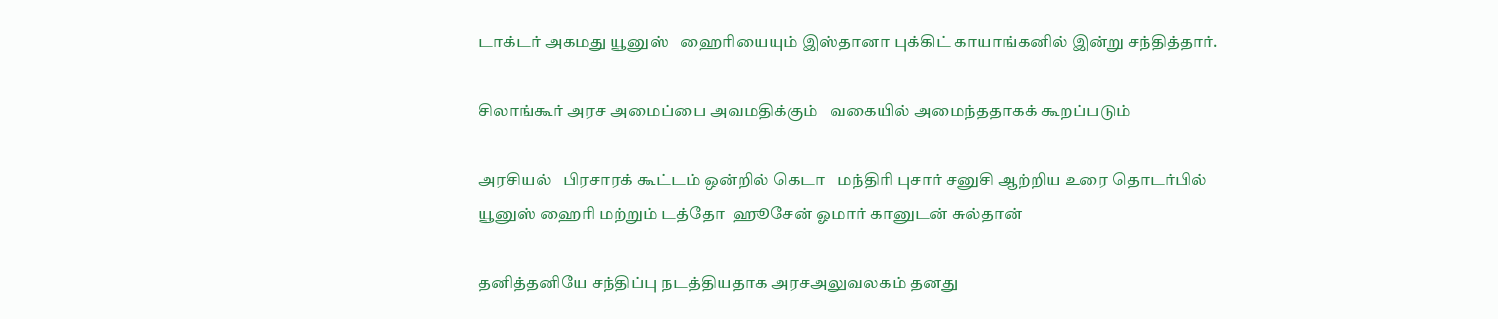டாக்டர் அகமது யூனுஸ்   ஹைரியையும் இஸ்தானா புக்கிட் காயாங்கனில் இன்று சந்தித்தார்.

சிலாங்கூர் அரச அமைப்பை அவமதிக்கும்   வகையில் அமைந்ததாகக் கூறப்படும்

அரசியல்   பிரசாரக் கூட்டம் ஒன்றில் கெடா   மந்திரி புசார் சனுசி ஆற்றிய உரை தொடர்பில்    யூனுஸ் ஹைரி மற்றும் டத்தோ  ஹூசேன் ஓமார் கானுடன் சுல்தான்

தனித்தனியே சந்திப்பு நடத்தியதாக அரசஅலுவலகம் தனது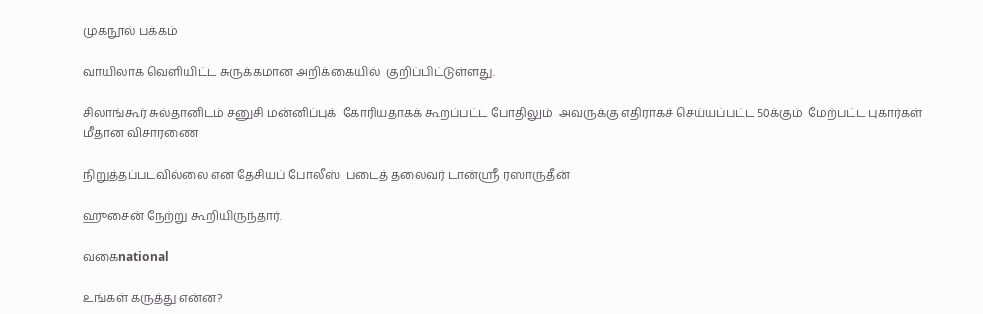முகநூல் பக்கம்

வாயிலாக வெளியிட்ட சுருக்கமான அறிக்கையில்  குறிப்பிட்டுள்ளது.

சிலாங்கூர் சுல்தானிடம் சனுசி மன்னிப்புக்  கோரியதாகக் கூறப்பட்ட போதிலும்  அவருக்கு எதிராகச் செய்யப்பட்ட 50க்கும்  மேற்பட்ட புகார்கள் மீதான விசாரணை

நிறுத்தப்படவில்லை என தேசியப் போலீஸ்  படைத் தலைவர் டான்ஸ்ரீ ரஸாருதீன்

ஹுசைன் நேற்று கூறியிருந்தார்.

வகைnational

உங்கள் கருத்து என்ன?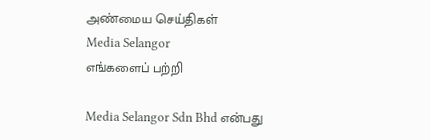அண்மைய செய்திகள்
Media Selangor
எங்களைப் பற்றி

Media Selangor Sdn Bhd என்பது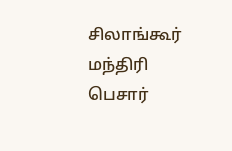சிலாங்கூர் மந்திரி பெசார்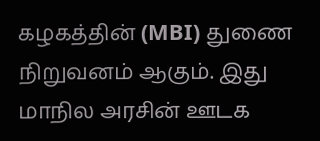கழகத்தின் (MBI) துணை நிறுவனம் ஆகும். இது மாநில அரசின் ஊடக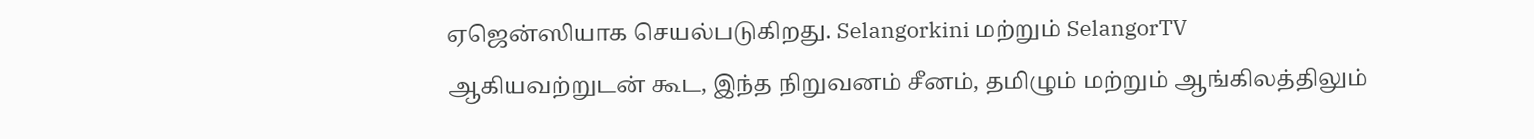ஏஜென்ஸியாக செயல்படுகிறது. Selangorkini மற்றும் SelangorTV ஆகியவற்றுடன் கூட, இந்த நிறுவனம் சீனம், தமிழும் மற்றும் ஆங்கிலத்திலும்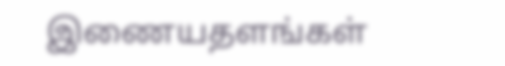இணையதளங்கள்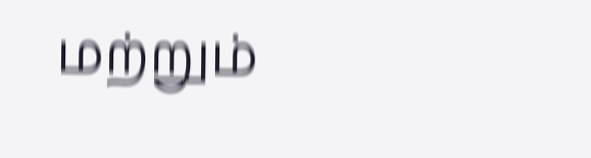மற்றும்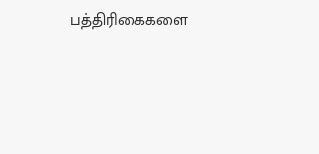பத்திரிகைகளை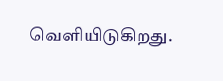வெளியிடுகிறது.